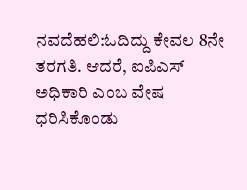ನವದೆಹಲಿ:ಓದಿದ್ದು ಕೇವಲ 8ನೇ ತರಗತಿ. ಆದರೆ, ಐಪಿಎಸ್ ಅಧಿಕಾರಿ ಎಂಬ ವೇಷ ಧರಿಸಿಕೊಂಡು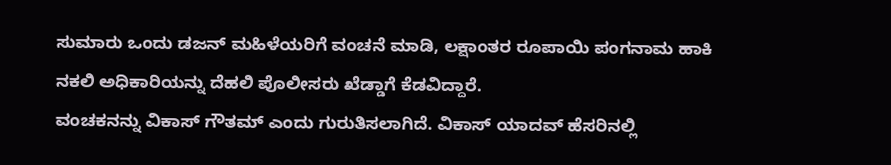ಸುಮಾರು ಒಂದು ಡಜನ್ ಮಹಿಳೆಯರಿಗೆ ವಂಚನೆ ಮಾಡಿ, ಲಕ್ಷಾಂತರ ರೂಪಾಯಿ ಪಂಗನಾಮ ಹಾಕಿ ನಕಲಿ ಅಧಿಕಾರಿಯನ್ನು ದೆಹಲಿ ಪೊಲೀಸರು ಖೆಡ್ಡಾಗೆ ಕೆಡವಿದ್ದಾರೆ.
ವಂಚಕನನ್ನು ವಿಕಾಸ್ ಗೌತಮ್ ಎಂದು ಗುರುತಿಸಲಾಗಿದೆ. ವಿಕಾಸ್ ಯಾದವ್ ಹೆಸರಿನಲ್ಲಿ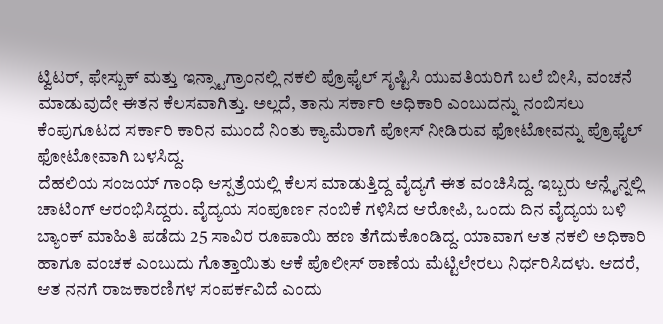ಟ್ವಿಟರ್, ಫೇಸ್ಬುಕ್ ಮತ್ತು ಇನ್ಸ್ಟಾಗ್ರಾಂನಲ್ಲಿ ನಕಲಿ ಪ್ರೊಫೈಲ್ ಸೃಷ್ಟಿಸಿ ಯುವತಿಯರಿಗೆ ಬಲೆ ಬೀಸಿ, ವಂಚನೆ ಮಾಡುವುದೇ ಈತನ ಕೆಲಸವಾಗಿತ್ತು. ಅಲ್ಲದೆ, ತಾನು ಸರ್ಕಾರಿ ಅಧಿಕಾರಿ ಎಂಬುದನ್ನು ನಂಬಿಸಲು ಕೆಂಪುಗೂಟದ ಸರ್ಕಾರಿ ಕಾರಿನ ಮುಂದೆ ನಿಂತು ಕ್ಯಾಮೆರಾಗೆ ಪೋಸ್ ನೀಡಿರುವ ಫೋಟೋವನ್ನು ಪ್ರೊಫೈಲ್ ಫೋಟೋವಾಗಿ ಬಳಸಿದ್ದ.
ದೆಹಲಿಯ ಸಂಜಯ್ ಗಾಂಧಿ ಆಸ್ಪತ್ರೆಯಲ್ಲಿ ಕೆಲಸ ಮಾಡುತ್ತಿದ್ದ ವೈದ್ಯಗೆ ಈತ ವಂಚಿಸಿದ್ದ. ಇಬ್ಬರು ಆನ್ಲೈನ್ನಲ್ಲಿ ಚಾಟಿಂಗ್ ಆರಂಭಿಸಿದ್ದರು. ವೈದ್ಯಯ ಸಂಪೂರ್ಣ ನಂಬಿಕೆ ಗಳಿಸಿದ ಆರೋಪಿ, ಒಂದು ದಿನ ವೈದ್ಯಯ ಬಳಿ ಬ್ಯಾಂಕ್ ಮಾಹಿತಿ ಪಡೆದು 25 ಸಾವಿರ ರೂಪಾಯಿ ಹಣ ತೆಗೆದುಕೊಂಡಿದ್ದ. ಯಾವಾಗ ಆತ ನಕಲಿ ಅಧಿಕಾರಿ ಹಾಗೂ ವಂಚಕ ಎಂಬುದು ಗೊತ್ತಾಯಿತು ಆಕೆ ಪೊಲೀಸ್ ಠಾಣೆಯ ಮೆಟ್ಟಿಲೇರಲು ನಿರ್ಧರಿಸಿದಳು. ಆದರೆ, ಆತ ನನಗೆ ರಾಜಕಾರಣಿಗಳ ಸಂಪರ್ಕವಿದೆ ಎಂದು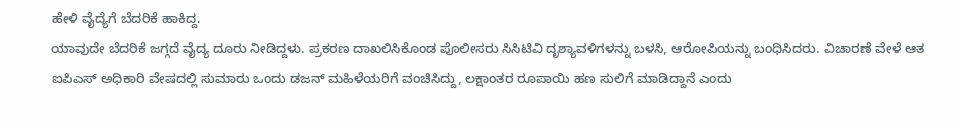ಹೇಳಿ ವೈದ್ಯೆಗೆ ಬೆದರಿಕೆ ಹಾಕಿದ್ದ.
ಯಾವುದೇ ಬೆದರಿಕೆ ಜಗ್ಗದೆ ವೈದ್ಯ ದೂರು ನೀಡಿದ್ದಳು. ಪ್ರಕರಣ ದಾಖಲಿಸಿಕೊಂಡ ಪೊಲೀಸರು ಸಿಸಿಟಿವಿ ದೃಶ್ಯಾವಳಿಗಳನ್ನು ಬಳಸಿ, ಆರೋಪಿಯನ್ನು ಬಂಧಿಸಿದರು. ವಿಚಾರಣೆ ವೇಳೆ ಆತ ಐಪಿಎಸ್ ಅಧಿಕಾರಿ ವೇಷದಲ್ಲಿ ಸುಮಾರು ಒಂದು ಡಜನ್ ಮಹಿಳೆಯರಿಗೆ ವಂಚಿಸಿದ್ದು, ಲಕ್ಷಾಂತರ ರೂಪಾಯಿ ಹಣ ಸುಲಿಗೆ ಮಾಡಿದ್ದಾನೆ ಎಂದು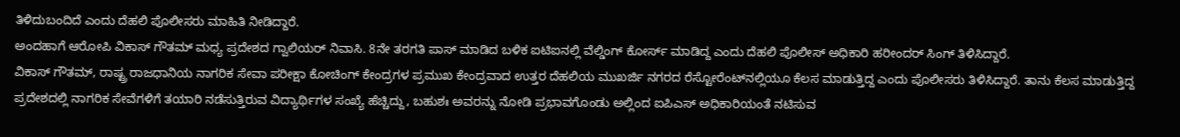ತಿಳಿದುಬಂದಿದೆ ಎಂದು ದೆಹಲಿ ಪೊಲೀಸರು ಮಾಹಿತಿ ನೀಡಿದ್ದಾರೆ.
ಅಂದಹಾಗೆ ಆರೋಪಿ ವಿಕಾಸ್ ಗೌತಮ್ ಮಧ್ಯ ಪ್ರದೇಶದ ಗ್ವಾಲಿಯರ್ ನಿವಾಸಿ. 8ನೇ ತರಗತಿ ಪಾಸ್ ಮಾಡಿದ ಬಳಿಕ ಐಟಿಐನಲ್ಲಿ ವೆಲ್ಡಿಂಗ್ ಕೋರ್ಸ್ ಮಾಡಿದ್ದ ಎಂದು ದೆಹಲಿ ಪೊಲೀಸ್ ಅಧಿಕಾರಿ ಹರೀಂದರ್ ಸಿಂಗ್ ತಿಳಿಸಿದ್ದಾರೆ.
ವಿಕಾಸ್ ಗೌತಮ್, ರಾಷ್ಟ್ರ ರಾಜಧಾನಿಯ ನಾಗರಿಕ ಸೇವಾ ಪರೀಕ್ಷಾ ಕೋಚಿಂಗ್ ಕೇಂದ್ರಗಳ ಪ್ರಮುಖ ಕೇಂದ್ರವಾದ ಉತ್ತರ ದೆಹಲಿಯ ಮುಖರ್ಜಿ ನಗರದ ರೆಸ್ಟೋರೆಂಟ್‌ನಲ್ಲಿಯೂ ಕೆಲಸ ಮಾಡುತ್ತಿದ್ದ ಎಂದು ಪೊಲೀಸರು ತಿಳಿಸಿದ್ದಾರೆ. ತಾನು ಕೆಲಸ ಮಾಡುತ್ತಿದ್ದ ಪ್ರದೇಶದಲ್ಲಿ ನಾಗರಿಕ ಸೇವೆಗಳಿಗೆ ತಯಾರಿ ನಡೆಸುತ್ತಿರುವ ವಿದ್ಯಾರ್ಥಿಗಳ ಸಂಖ್ಯೆ ಹೆಚ್ಚಿದ್ದು, ಬಹುಶಃ ಅವರನ್ನು ನೋಡಿ ಪ್ರಭಾವಗೊಂಡು ಅಲ್ಲಿಂದ ಐಪಿಎಸ್ ಅಧಿಕಾರಿಯಂತೆ ನಟಿಸುವ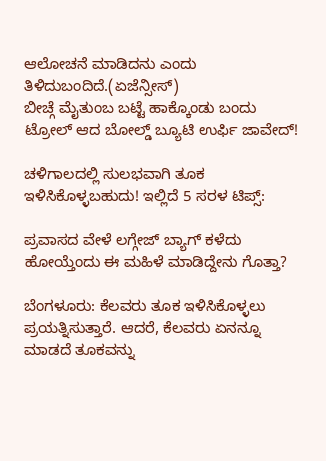ಆಲೋಚನೆ ಮಾಡಿದನು ಎಂದು ತಿಳಿದುಬಂದಿದೆ.(ಏಜೆನ್ಸೀಸ್)
ಬೀಚ್ಗೆ ಮೈತುಂಬ ಬಟ್ಟೆ ಹಾಕ್ಕೊಂಡು ಬಂದು ಟ್ರೋಲ್ ಆದ ಬೋಲ್ಡ್ ಬ್ಯೂಟಿ ಉರ್ಫಿ ಜಾವೇದ್!

ಚಳಿಗಾಲದಲ್ಲಿ ಸುಲಭವಾಗಿ ತೂಕ ಇಳಿಸಿಕೊಳ್ಳಬಹುದು! ಇಲ್ಲಿದೆ 5 ಸರಳ ಟಿಪ್ಸ್:

ಪ್ರವಾಸದ ವೇಳೆ ಲಗ್ಗೇಜ್ ಬ್ಯಾಗ್ ಕಳೆದು ಹೋಯ್ತೆಂದು ಈ ಮಹಿಳೆ ಮಾಡಿದ್ದೇನು ಗೊತ್ತಾ?

ಬೆಂಗಳೂರು: ಕೆಲವರು ತೂಕ ಇಳಿಸಿಕೊಳ್ಳಲು ಪ್ರಯತ್ನಿಸುತ್ತಾರೆ. ಆದರೆ, ಕೆಲವರು ಏನನ್ನೂ ಮಾಡದೆ ತೂಕವನ್ನು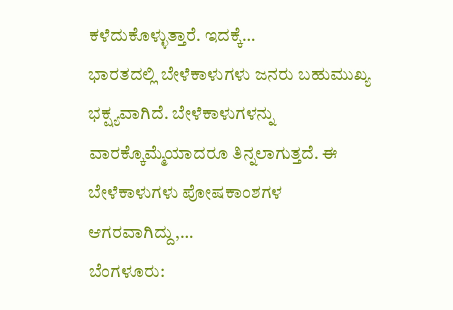ಕಳೆದುಕೊಳ್ಳುತ್ತಾರೆ. ಇದಕ್ಕೆ…
ಭಾರತದಲ್ಲಿ ಬೇಳೆಕಾಳುಗಳು ಜನರು ಬಹುಮುಖ್ಯ ಭಕ್ಷ್ಯವಾಗಿದೆ. ಬೇಳೆಕಾಳುಗಳನ್ನು ವಾರಕ್ಕೊಮ್ಮೆಯಾದರೂ ತಿನ್ನಲಾಗುತ್ತದೆ. ಈ ಬೇಳೆಕಾಳುಗಳು ಪೋಷಕಾಂಶಗಳ ಆಗರವಾಗಿದ್ದು,…
ಬೆಂಗಳೂರು: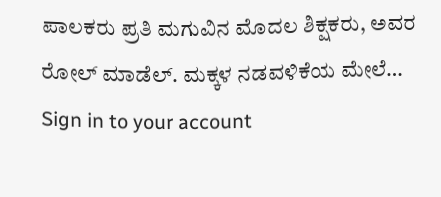ಪಾಲಕರು ಪ್ರತಿ ಮಗುವಿನ ಮೊದಲ ಶಿಕ್ಷಕರು, ಅವರ ರೋಲ್ ಮಾಡೆಲ್. ಮಕ್ಕಳ ನಡವಳಿಕೆಯ ಮೇಲೆ…
Sign in to your account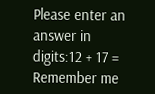Please enter an answer in digits:12 + 17 =
Remember me